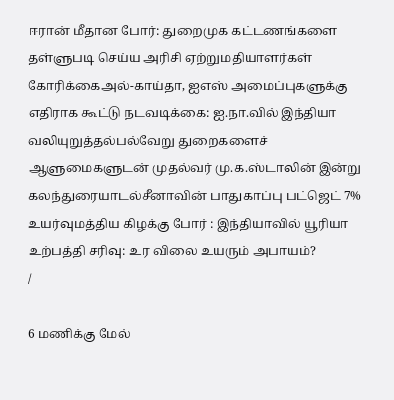ஈரான் மீதான போர்: துறைமுக கட்டணங்களை தள்ளுபடி செய்ய அரிசி ஏற்றுமதியாளர்கள் கோரிக்கைஅல்-காய்தா, ஐஎஸ் அமைப்புகளுக்கு எதிராக கூட்டு நடவடிக்கை: ஐ.நா.வில் இந்தியா வலியுறுத்தல்பல்வேறு துறைகளைச் ஆளுமைகளுடன் முதல்வர் மு.க.ஸ்டாலின் இன்று கலந்துரையாடல்சீனாவின் பாதுகாப்பு பட்ஜெட் 7% உயர்வுமத்திய கிழக்கு போர் : இந்தியாவில் யூரியா உற்பத்தி சரிவு: உர விலை உயரும் அபாயம்?
/

6 மணிக்கு மேல்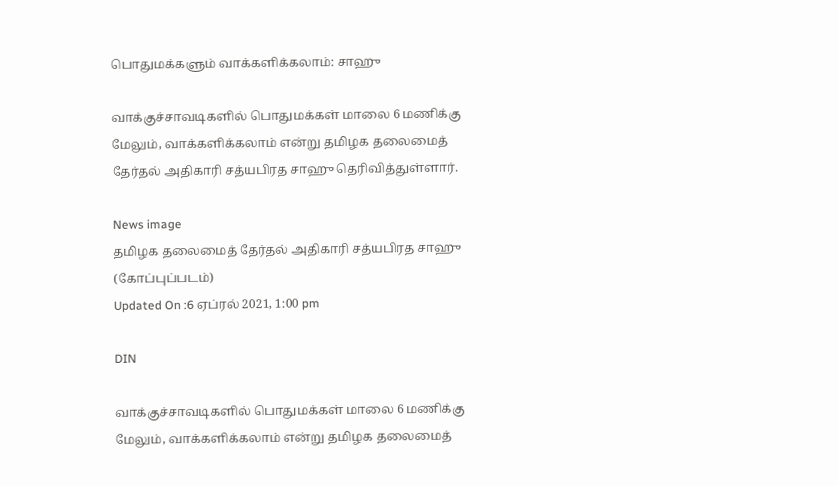பொதுமக்களும் வாக்களிக்கலாம்: சாஹு

வாக்குச்சாவடிகளில் பொதுமக்கள் மாலை 6 மணிக்கு மேலும், வாக்களிக்கலாம் என்று தமிழக தலைமைத் தேர்தல் அதிகாரி சத்யபிரத சாஹு தெரிவித்துள்ளார்.

News image
தமிழக தலைமைத் தேர்தல் அதிகாரி சத்யபிரத சாஹு (கோப்புப்படம்)
Updated On :6 ஏப்ரல் 2021, 1:00 pm

DIN

வாக்குச்சாவடிகளில் பொதுமக்கள் மாலை 6 மணிக்கு மேலும், வாக்களிக்கலாம் என்று தமிழக தலைமைத்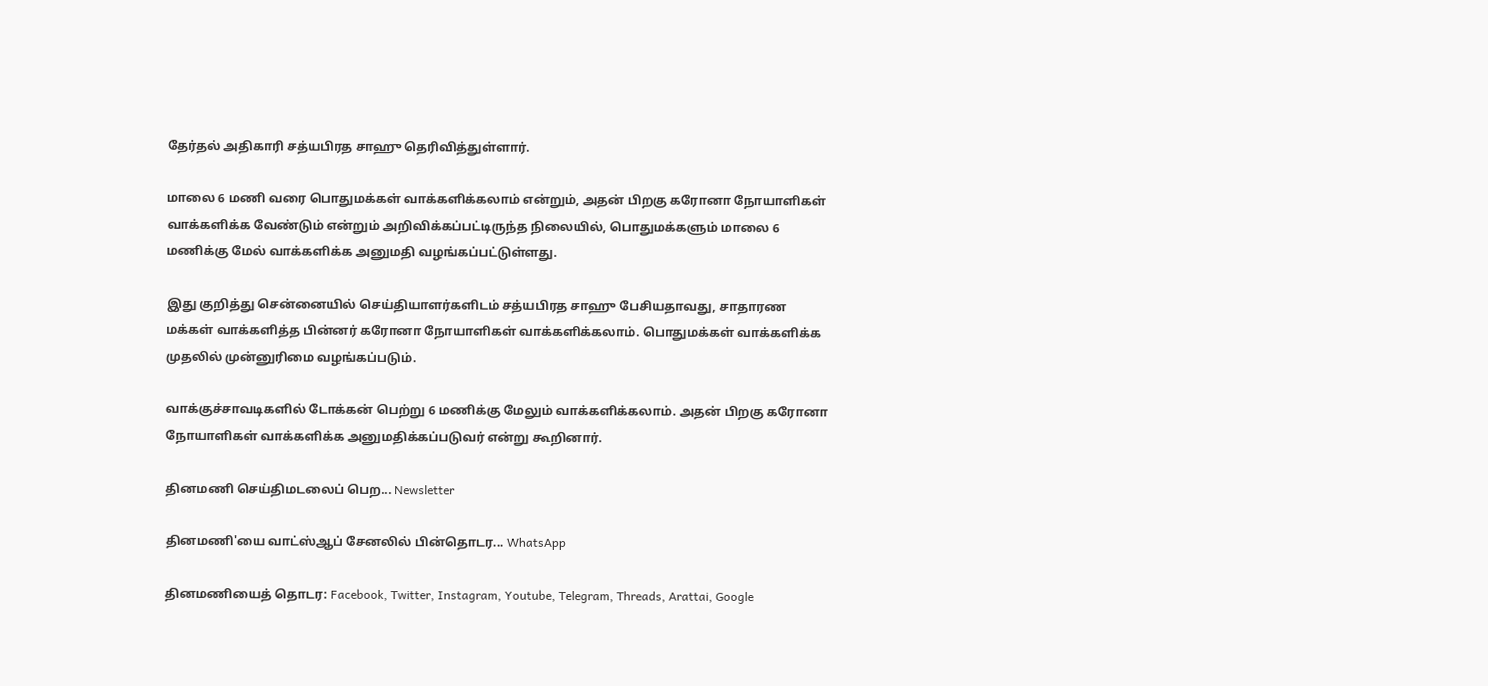தேர்தல் அதிகாரி சத்யபிரத சாஹு தெரிவித்துள்ளார்.

மாலை 6 மணி வரை பொதுமக்கள் வாக்களிக்கலாம் என்றும், அதன் பிறகு கரோனா நோயாளிகள் வாக்களிக்க வேண்டும் என்றும் அறிவிக்கப்பட்டிருந்த நிலையில், பொதுமக்களும் மாலை 6 மணிக்கு மேல் வாக்களிக்க அனுமதி வழங்கப்பட்டுள்ளது.

இது குறித்து சென்னையில் செய்தியாளர்களிடம் சத்யபிரத சாஹு பேசியதாவது, சாதாரண மக்கள் வாக்களித்த பின்னர் கரோனா நோயாளிகள் வாக்களிக்கலாம். பொதுமக்கள் வாக்களிக்க முதலில் முன்னுரிமை வழங்கப்படும்.

வாக்குச்சாவடிகளில் டோக்கன் பெற்று 6 மணிக்கு மேலும் வாக்களிக்கலாம். அதன் பிறகு கரோனா நோயாளிகள் வாக்களிக்க அனுமதிக்கப்படுவர் என்று கூறினார்.

தினமணி செய்திமடலைப் பெற... Newsletter

தினமணி'யை வாட்ஸ்ஆப் சேனலில் பின்தொடர... WhatsApp

தினமணியைத் தொடர: Facebook, Twitter, Instagram, Youtube, Telegram, Threads, Arattai, Google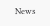News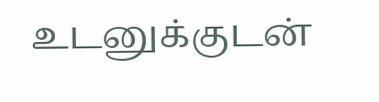உடனுக்குடன்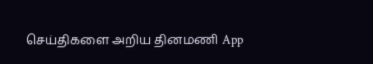செய்திகளை அறிய தினமணி App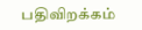பதிவிறக்கம்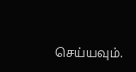செய்யவும்.